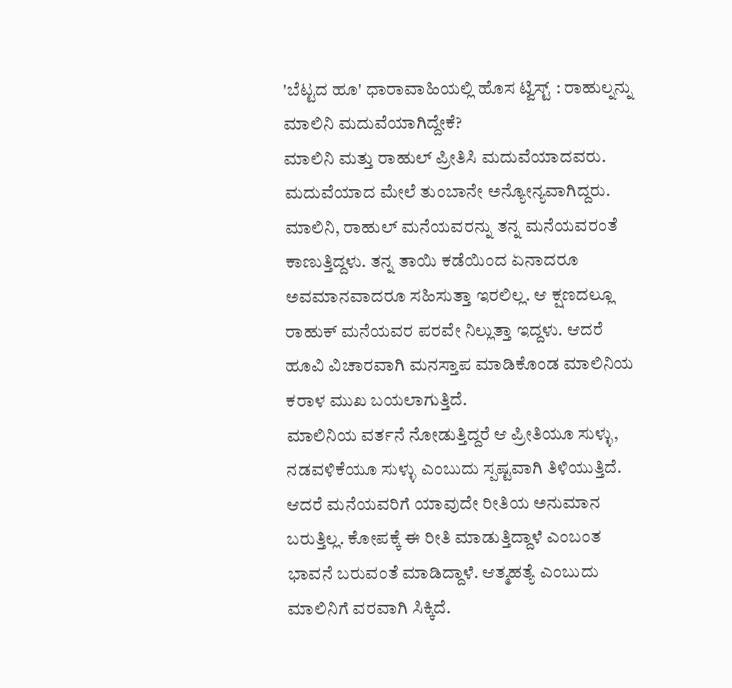'ಬೆಟ್ಟದ ಹೂ' ಧಾರಾವಾಹಿಯಲ್ಲಿ ಹೊಸ ಟ್ವಿಸ್ಟ್ : ರಾಹುಲ್ನನ್ನು ಮಾಲಿನಿ ಮದುವೆಯಾಗಿದ್ದೇಕೆ?
ಮಾಲಿನಿ ಮತ್ತು ರಾಹುಲ್ ಪ್ರೀತಿಸಿ ಮದುವೆಯಾದವರು. ಮದುವೆಯಾದ ಮೇಲೆ ತುಂಬಾನೇ ಅನ್ಯೋನ್ಯವಾಗಿದ್ದರು. ಮಾಲಿನಿ, ರಾಹುಲ್ ಮನೆಯವರನ್ನು ತನ್ನ ಮನೆಯವರಂತೆ ಕಾಣುತ್ತಿದ್ದಳು. ತನ್ನ ತಾಯಿ ಕಡೆಯಿಂದ ಏನಾದರೂ ಅವಮಾನವಾದರೂ ಸಹಿಸುತ್ತಾ ಇರಲಿಲ್ಲ. ಆ ಕ್ಷಣದಲ್ಲೂ ರಾಹುಕ್ ಮನೆಯವರ ಪರವೇ ನಿಲ್ಲುತ್ತಾ ಇದ್ದಳು. ಆದರೆ ಹೂವಿ ವಿಚಾರವಾಗಿ ಮನಸ್ತಾಪ ಮಾಡಿಕೊಂಡ ಮಾಲಿನಿಯ ಕರಾಳ ಮುಖ ಬಯಲಾಗುತ್ತಿದೆ.
ಮಾಲಿನಿಯ ವರ್ತನೆ ನೋಡುತ್ತಿದ್ದರೆ ಆ ಪ್ರೀತಿಯೂ ಸುಳ್ಳು, ನಡವಳಿಕೆಯೂ ಸುಳ್ಳು ಎಂಬುದು ಸ್ಪಷ್ಟವಾಗಿ ತಿಳಿಯುತ್ತಿದೆ. ಆದರೆ ಮನೆಯವರಿಗೆ ಯಾವುದೇ ರೀತಿಯ ಅನುಮಾನ ಬರುತ್ತಿಲ್ಲ. ಕೋಪಕ್ಕೆ ಈ ರೀತಿ ಮಾಡುತ್ತಿದ್ದಾಳೆ ಎಂಬಂತ ಭಾವನೆ ಬರುವಂತೆ ಮಾಡಿದ್ದಾಳೆ. ಆತ್ಮಹತ್ಯೆ ಎಂಬುದು ಮಾಲಿನಿಗೆ ವರವಾಗಿ ಸಿಕ್ಕಿದೆ.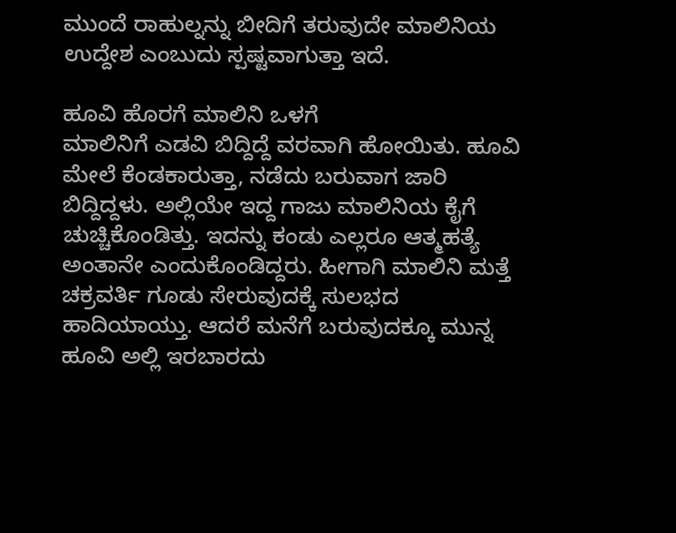ಮುಂದೆ ರಾಹುಲ್ನನ್ನು ಬೀದಿಗೆ ತರುವುದೇ ಮಾಲಿನಿಯ ಉದ್ದೇಶ ಎಂಬುದು ಸ್ಪಷ್ಟವಾಗುತ್ತಾ ಇದೆ.

ಹೂವಿ ಹೊರಗೆ ಮಾಲಿನಿ ಒಳಗೆ
ಮಾಲಿನಿಗೆ ಎಡವಿ ಬಿದ್ದಿದ್ದೆ ವರವಾಗಿ ಹೋಯಿತು. ಹೂವಿ ಮೇಲೆ ಕೆಂಡಕಾರುತ್ತಾ, ನಡೆದು ಬರುವಾಗ ಜಾರಿ ಬಿದ್ದಿದ್ದಳು. ಅಲ್ಲಿಯೇ ಇದ್ದ ಗಾಜು ಮಾಲಿನಿಯ ಕೈಗೆ ಚುಚ್ಚಿಕೊಂಡಿತ್ತು. ಇದನ್ನು ಕಂಡು ಎಲ್ಲರೂ ಆತ್ಮಹತ್ಯೆ ಅಂತಾನೇ ಎಂದುಕೊಂಡಿದ್ದರು. ಹೀಗಾಗಿ ಮಾಲಿನಿ ಮತ್ತೆ ಚಕ್ರವರ್ತಿ ಗೂಡು ಸೇರುವುದಕ್ಕೆ ಸುಲಭದ ಹಾದಿಯಾಯ್ತು. ಆದರೆ ಮನೆಗೆ ಬರುವುದಕ್ಕೂ ಮುನ್ನ ಹೂವಿ ಅಲ್ಲಿ ಇರಬಾರದು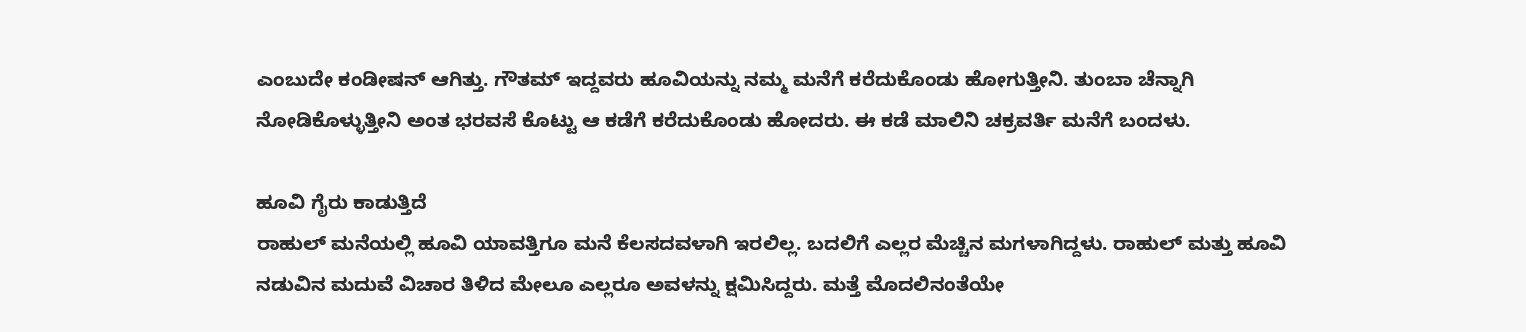ಎಂಬುದೇ ಕಂಡೀಷನ್ ಆಗಿತ್ತು. ಗೌತಮ್ ಇದ್ದವರು ಹೂವಿಯನ್ನು ನಮ್ಮ ಮನೆಗೆ ಕರೆದುಕೊಂಡು ಹೋಗುತ್ತೀನಿ. ತುಂಬಾ ಚೆನ್ನಾಗಿ ನೋಡಿಕೊಳ್ಳುತ್ತೀನಿ ಅಂತ ಭರವಸೆ ಕೊಟ್ಟು ಆ ಕಡೆಗೆ ಕರೆದುಕೊಂಡು ಹೋದರು. ಈ ಕಡೆ ಮಾಲಿನಿ ಚಕ್ರವರ್ತಿ ಮನೆಗೆ ಬಂದಳು.

ಹೂವಿ ಗೈರು ಕಾಡುತ್ತಿದೆ
ರಾಹುಲ್ ಮನೆಯಲ್ಲಿ ಹೂವಿ ಯಾವತ್ತಿಗೂ ಮನೆ ಕೆಲಸದವಳಾಗಿ ಇರಲಿಲ್ಲ. ಬದಲಿಗೆ ಎಲ್ಲರ ಮೆಚ್ಚಿನ ಮಗಳಾಗಿದ್ದಳು. ರಾಹುಲ್ ಮತ್ತು ಹೂವಿ ನಡುವಿನ ಮದುವೆ ವಿಚಾರ ತಿಳಿದ ಮೇಲೂ ಎಲ್ಲರೂ ಅವಳನ್ನು ಕ್ಷಮಿಸಿದ್ದರು. ಮತ್ತೆ ಮೊದಲಿನಂತೆಯೇ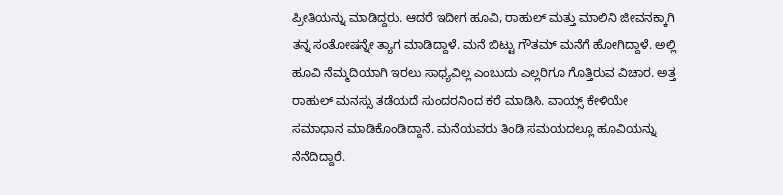ಪ್ರೀತಿಯನ್ನು ಮಾಡಿದ್ದರು. ಆದರೆ ಇದೀಗ ಹೂವಿ, ರಾಹುಲ್ ಮತ್ತು ಮಾಲಿನಿ ಜೀವನಕ್ಕಾಗಿ ತನ್ನ ಸಂತೋಷನ್ನೇ ತ್ಯಾಗ ಮಾಡಿದ್ದಾಳೆ. ಮನೆ ಬಿಟ್ಟು ಗೌತಮ್ ಮನೆಗೆ ಹೋಗಿದ್ದಾಳೆ. ಅಲ್ಲಿ ಹೂವಿ ನೆಮ್ಮದಿಯಾಗಿ ಇರಲು ಸಾಧ್ಯವಿಲ್ಲ ಎಂಬುದು ಎಲ್ಲರಿಗೂ ಗೊತ್ತಿರುವ ವಿಚಾರ. ಅತ್ತ ರಾಹುಲ್ ಮನಸ್ಸು ತಡೆಯದೆ ಸುಂದರನಿಂದ ಕರೆ ಮಾಡಿಸಿ. ವಾಯ್ಸ್ ಕೇಳಿಯೇ ಸಮಾಧಾನ ಮಾಡಿಕೊಂಡಿದ್ದಾನೆ. ಮನೆಯವರು ತಿಂಡಿ ಸಮಯದಲ್ಲೂ ಹೂವಿಯನ್ನು ನೆನೆದಿದ್ದಾರೆ.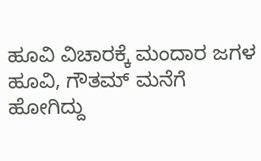ಹೂವಿ ವಿಚಾರಕ್ಕೆ ಮಂದಾರ ಜಗಳ
ಹೂವಿ, ಗೌತಮ್ ಮನೆಗೆ ಹೋಗಿದ್ದು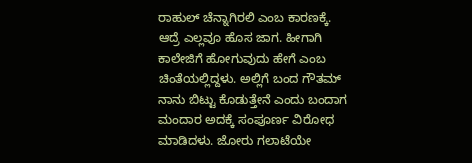ರಾಹುಲ್ ಚೆನ್ನಾಗಿರಲಿ ಎಂಬ ಕಾರಣಕ್ಕೆ. ಆದ್ರೆ ಎಲ್ಲವೂ ಹೊಸ ಜಾಗ. ಹೀಗಾಗಿ ಕಾಲೇಜಿಗೆ ಹೋಗುವುದು ಹೇಗೆ ಎಂಬ ಚಿಂತೆಯಲ್ಲಿದ್ದಳು. ಅಲ್ಲಿಗೆ ಬಂದ ಗೌತಮ್ ನಾನು ಬಿಟ್ಟು ಕೊಡುತ್ತೇನೆ ಎಂದು ಬಂದಾಗ ಮಂದಾರ ಅದಕ್ಕೆ ಸಂಪೂರ್ಣ ವಿರೋಧ ಮಾಡಿದಳು. ಜೋರು ಗಲಾಟೆಯೇ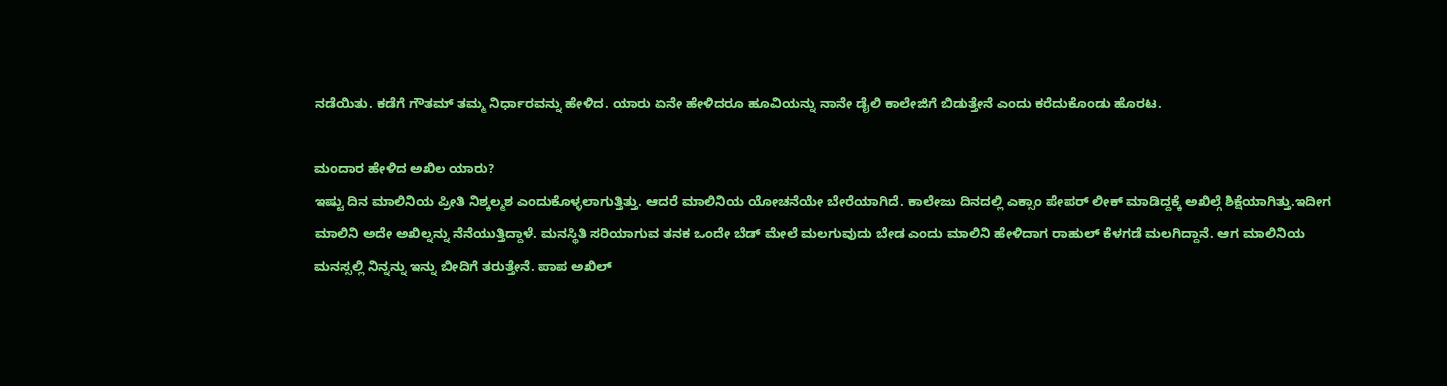ನಡೆಯಿತು. ಕಡೆಗೆ ಗೌತಮ್ ತಮ್ಮ ನಿರ್ಧಾರವನ್ನು ಹೇಳಿದ. ಯಾರು ಏನೇ ಹೇಳಿದರೂ ಹೂವಿಯನ್ನು ನಾನೇ ಡೈಲಿ ಕಾಲೇಜಿಗೆ ಬಿಡುತ್ತೇನೆ ಎಂದು ಕರೆದುಕೊಂಡು ಹೊರಟ.

ಮಂದಾರ ಹೇಳಿದ ಅಖಿಲ ಯಾರು?
ಇಷ್ಟು ದಿನ ಮಾಲಿನಿಯ ಪ್ರೀತಿ ನಿಶ್ಕಲ್ಮಶ ಎಂದುಕೊಳ್ಳಲಾಗುತ್ತಿತ್ತು. ಆದರೆ ಮಾಲಿನಿಯ ಯೋಚನೆಯೇ ಬೇರೆಯಾಗಿದೆ. ಕಾಲೇಜು ದಿನದಲ್ಲಿ ಎಕ್ಸಾಂ ಪೇಪರ್ ಲೀಕ್ ಮಾಡಿದ್ದಕ್ಕೆ ಅಖಿಲ್ಗೆ ಶಿಕ್ಷೆಯಾಗಿತ್ತು.ಇದೀಗ ಮಾಲಿನಿ ಅದೇ ಅಖಿಲ್ನನ್ನು ನೆನೆಯುತ್ತಿದ್ದಾಳೆ. ಮನಸ್ಥಿತಿ ಸರಿಯಾಗುವ ತನಕ ಒಂದೇ ಬೆಡ್ ಮೇಲೆ ಮಲಗುವುದು ಬೇಡ ಎಂದು ಮಾಲಿನಿ ಹೇಳಿದಾಗ ರಾಹುಲ್ ಕೆಳಗಡೆ ಮಲಗಿದ್ದಾನೆ. ಆಗ ಮಾಲಿನಿಯ ಮನಸ್ಸಲ್ಲಿ ನಿನ್ನನ್ನು ಇನ್ನು ಬೀದಿಗೆ ತರುತ್ತೇನೆ. ಪಾಪ ಅಖಿಲ್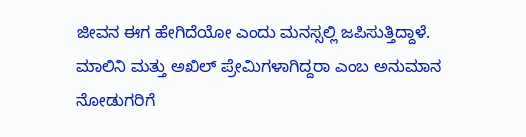ಜೀವನ ಈಗ ಹೇಗಿದೆಯೋ ಎಂದು ಮನಸ್ಸಲ್ಲಿ ಜಪಿಸುತ್ತಿದ್ದಾಳೆ. ಮಾಲಿನಿ ಮತ್ತು ಅಖಿಲ್ ಪ್ರೇಮಿಗಳಾಗಿದ್ದರಾ ಎಂಬ ಅನುಮಾನ ನೋಡುಗರಿಗೆ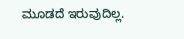ಮೂಡದೆ ಇರುವುದಿಲ್ಲ.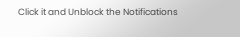Click it and Unblock the Notifications